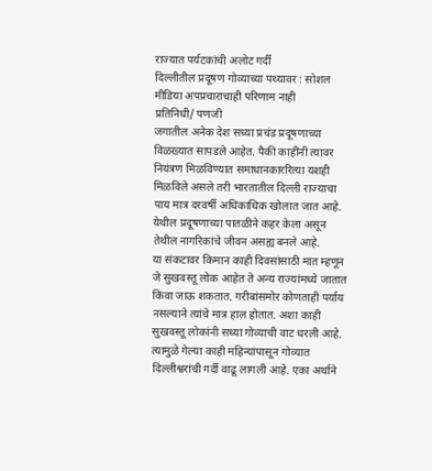राज्यात पर्यटकांची अलोट गर्दी
दिल्लीतील प्रदूषण गोव्याच्या पथ्यावर : सोशल मीडिया अपप्रचाराचाही परिणाम नाही
प्रतिनिधी/ पणजी
जगातील अनेक देश सध्या प्रचंड प्रदूषणाच्या विळख्यात सापडले आहेत. पैकी काहींनी त्यावर नियंत्रण मिळविण्यात समाधानकाररित्या यशही मिळविले असले तरी भारतातील दिल्ली राज्याचा पाय मात्र दरवर्षी अधिकाधिक खोलात जात आहे. येथील प्रदूषणाच्या पातळीने कहर केला असून तेथील नागरिकांचे जीवन असह्य बनले आहे.
या संकटावर किमान काही दिवसांसाठी मात म्हणून जे सुखवस्तू लोक आहेत ते अन्य राज्यांमध्ये जातात किंवा जाऊ शकतात. गरीबांसमोर कोणताही पर्याय नसल्याने त्यांचे मात्र हाल होतात. अशा काही सुखवस्तू लोकांनी सध्या गोव्याची वाट धरली आहे. त्यामुळे गेल्या काही महिन्यांपासून गोव्यात दिल्लीश्वरांची गर्दी वाढू लागली आहे. एका अर्थाने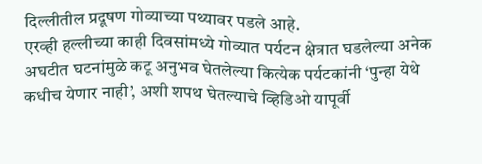दिल्लीतील प्रदूषण गोव्याच्या पथ्यावर पडले आहे.
एरव्ही हल्लीच्या काही दिवसांमध्ये गोव्यात पर्यटन क्षेत्रात घडलेल्या अनेक अघटीत घटनांमुळे कटू अनुभव घेतलेल्या कित्येक पर्यटकांनी ‘पुन्हा येथे कधीच येणार नाही’, अशी शपथ घेतल्याचे व्हिडिओ यापूर्वी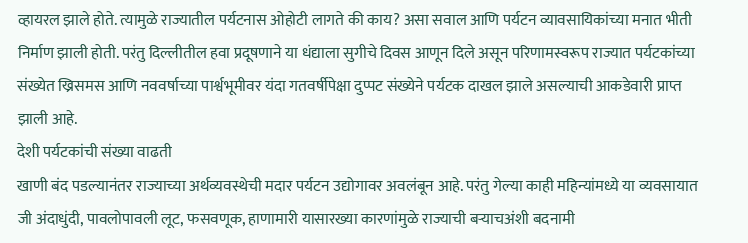व्हायरल झाले होते. त्यामुळे राज्यातील पर्यटनास ओहोटी लागते की काय? असा सवाल आणि पर्यटन व्यावसायिकांच्या मनात भीती निर्माण झाली होती. परंतु दिल्लीतील हवा प्रदूषणाने या धंद्याला सुगीचे दिवस आणून दिले असून परिणामस्वरूप राज्यात पर्यटकांच्या संख्येत ख्रिसमस आणि नववर्षाच्या पार्श्वभूमीवर यंदा गतवर्षीपेक्षा दुप्पट संख्येने पर्यटक दाखल झाले असल्याची आकडेवारी प्राप्त झाली आहे.
देशी पर्यटकांची संख्या वाढती
खाणी बंद पडल्यानंतर राज्याच्या अर्थव्यवस्थेची मदार पर्यटन उद्योगावर अवलंबून आहे. परंतु गेल्या काही महिन्यांमध्ये या व्यवसायात जी अंदाधुंदी, पावलोपावली लूट, फसवणूक, हाणामारी यासारख्या कारणांमुळे राज्याची बऱ्याचअंशी बदनामी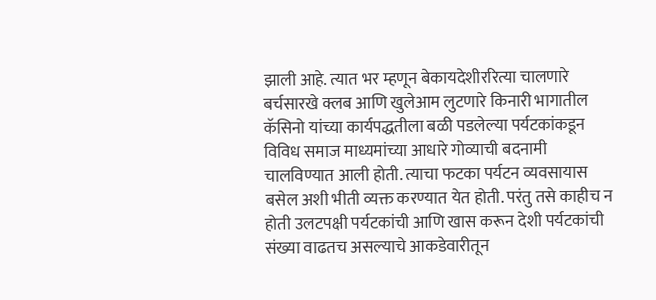झाली आहे. त्यात भर म्हणून बेकायदेशीररित्या चालणारे बर्चसारखे क्लब आणि खुलेआम लुटणारे किनारी भागातील कॅसिनो यांच्या कार्यपद्धतीला बळी पडलेल्या पर्यटकांकडून विविध समाज माध्यमांच्या आधारे गोव्याची बदनामी चालविण्यात आली होती. त्याचा फटका पर्यटन व्यवसायास बसेल अशी भीती व्यक्त करण्यात येत होती. परंतु तसे काहीच न होती उलटपक्षी पर्यटकांची आणि खास करून देशी पर्यटकांची संख्या वाढतच असल्याचे आकडेवारीतून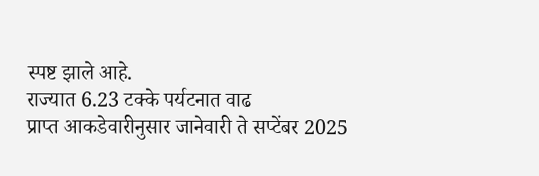स्पष्ट झाले आहे.
राज्यात 6.23 टक्के पर्यटनात वाढ
प्राप्त आकडेवारीनुसार जानेवारी ते सप्टेंबर 2025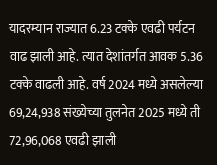यादरम्यान राज्यात 6.23 टक्के एवढी पर्यटन वाढ झाली आहे. त्यात देशांतर्गत आवक 5.36 टक्के वाढली आहे. वर्ष 2024 मध्ये असलेल्या 69,24,938 संख्येच्या तुलनेत 2025 मध्ये ती 72,96,068 एवढी झाली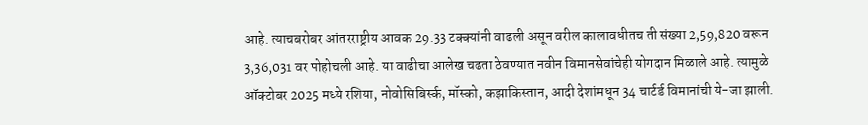आहे. त्याचबरोबर आंतरराष्ट्रीय आवक 29.33 टक्क्यांनी वाढली असून वरील कालावधीतच ती संख्या 2,59,820 वरून 3,36,031 वर पोहोचली आहे. या वाढीचा आलेख चढता ठेवण्यात नवीन विमानसेवांचेही योगदान मिळाले आहे. त्यामुळे ऑक्टोबर 2025 मध्ये रशिया, नोवोसिबिर्स्क, मॉस्को, कझाकिस्तान, आदी देशांमधून 34 चार्टर्ड विमानांची ये-जा झाली.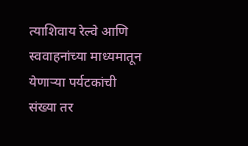त्याशिवाय रेल्वे आणि स्ववाहनांच्या माध्यमातून येणाऱ्या पर्यटकांची संख्या तर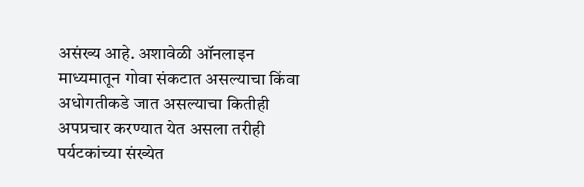असंख्य आहे. अशावेळी ऑनलाइन माध्यमातून गोवा संकटात असल्याचा किंवा अधोगतीकडे जात असल्याचा कितीही अपप्रचार करण्यात येत असला तरीही पर्यटकांच्या संख्येत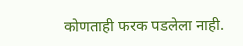कोणताही फरक पडलेला नाही.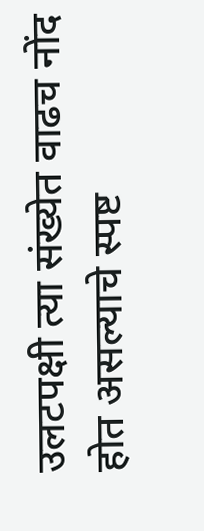उलटपक्षी त्या संख्येत वाढच नोंद होत असल्याचे स्पष्ट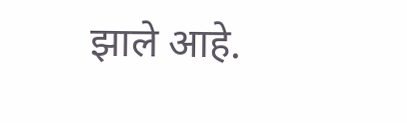झाले आहे.